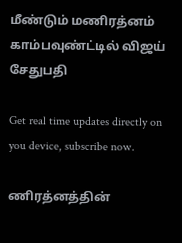மீண்டும் மணிரத்னம் காம்பவுண்ட்டில் விஜய் சேதுபதி

Get real time updates directly on you device, subscribe now.

ணிரத்னத்தின்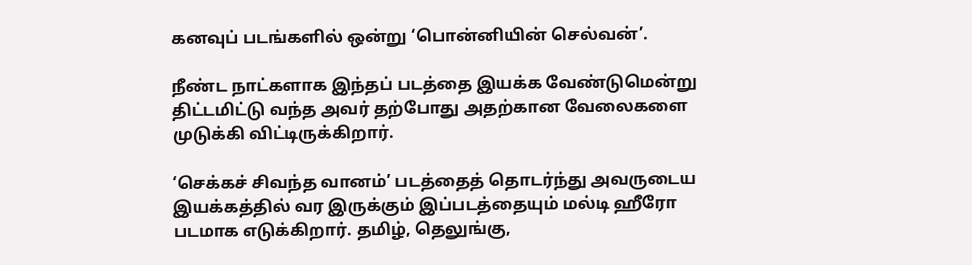கனவுப் படங்களில் ஒன்று ‘பொன்னியின் செல்வன்’.

நீண்ட நாட்களாக இந்தப் படத்தை இயக்க வேண்டுமென்று திட்டமிட்டு வந்த அவர் தற்போது அதற்கான வேலைகளை முடுக்கி விட்டிருக்கிறார்.

‘செக்கச் சிவந்த வானம்’ படத்தைத் தொடர்ந்து அவருடைய இயக்கத்தில் வர இருக்கும் இப்படத்தையும் மல்டி ஹீரோ படமாக எடுக்கிறார். தமிழ், தெலுங்கு,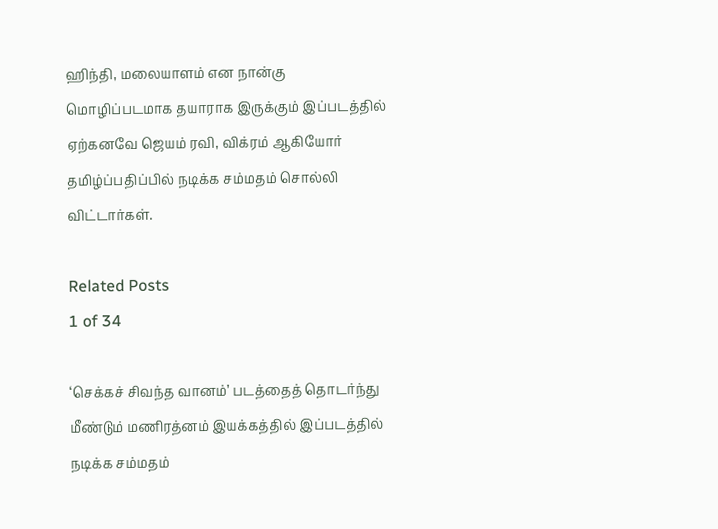ஹிந்தி, மலையாளம் என நான்கு மொழிப்படமாக தயாராக இருக்கும் இப்படத்தில் ஏற்கனவே ஜெயம் ரவி, விக்ரம் ஆகியோர் தமிழ்ப்பதிப்பில் நடிக்க சம்மதம் சொல்லி விட்டார்கள்.

Related Posts
1 of 34

‘செக்கச் சிவந்த வானம்’ படத்தைத் தொடர்ந்து மீண்டும் மணிரத்னம் இயக்கத்தில் இப்படத்தில் நடிக்க சம்மதம்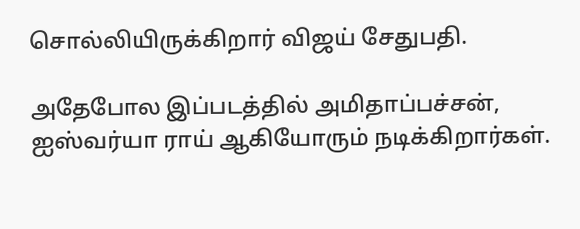சொல்லியிருக்கிறார் விஜய் சேதுபதி.

அதேபோல இப்படத்தில் அமிதாப்பச்சன், ஐஸ்வர்யா ராய் ஆகியோரும் நடிக்கிறார்கள்.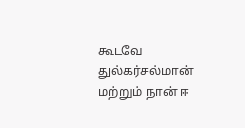கூடவே துல்கர்சல்மான் மற்றும் நான் ஈ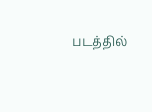படத்தில்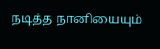நடித்த நானியையும்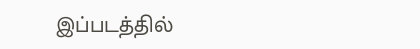இப்படத்தில்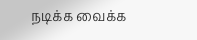நடிக்க வைக்க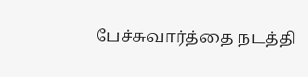பேச்சுவார்த்தை நடத்தி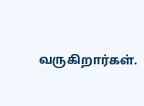வருகிறார்கள்.